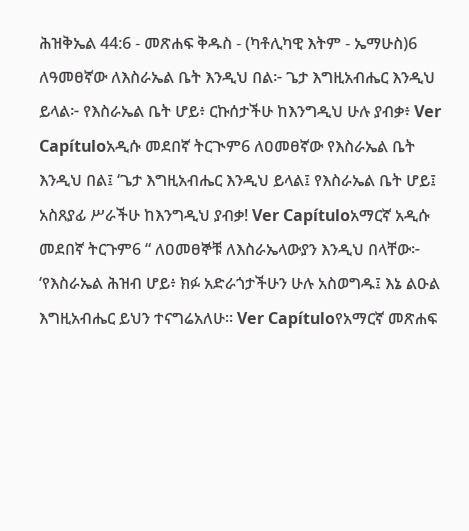ሕዝቅኤል 44:6 - መጽሐፍ ቅዱስ - (ካቶሊካዊ እትም - ኤማሁስ)6 ለዓመፀኛው ለእስራኤል ቤት እንዲህ በል፦ ጌታ እግዚአብሔር እንዲህ ይላል፦ የእስራኤል ቤት ሆይ፥ ርኩሰታችሁ ከእንግዲህ ሁሉ ያብቃ፥ Ver Capítuloአዲሱ መደበኛ ትርጒም6 ለዐመፀኛው የእስራኤል ቤት እንዲህ በል፤ ‘ጌታ እግዚአብሔር እንዲህ ይላል፤ የእስራኤል ቤት ሆይ፤ አስጸያፊ ሥራችሁ ከእንግዲህ ያብቃ! Ver Capítuloአማርኛ አዲሱ መደበኛ ትርጉም6 “ ለዐመፀኞቹ ለእስራኤላውያን እንዲህ በላቸው፦ ‘የእስራኤል ሕዝብ ሆይ፥ ክፉ አድራጎታችሁን ሁሉ አስወግዱ፤ እኔ ልዑል እግዚአብሔር ይህን ተናግሬአለሁ። Ver Capítuloየአማርኛ መጽሐፍ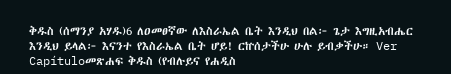ቅዱስ (ሰማንያ አሃዱ)6 ለዐመፀኛው ለእስራኤል ቤት እንዲህ በል፦ ጌታ እግዚአብሔር እንዲህ ይላል፦ እናንተ የእስራኤል ቤት ሆይ! ርኵሰታችሁ ሁሉ ይብቃችሁ። Ver Capítuloመጽሐፍ ቅዱስ (የብሉይና የሐዲስ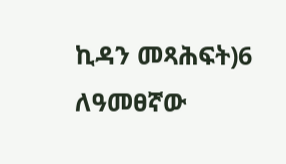ኪዳን መጻሕፍት)6 ለዓመፀኛው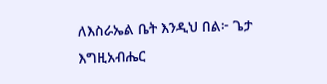ለእስራኤል ቤት እንዲህ በል፦ ጌታ እግዚአብሔር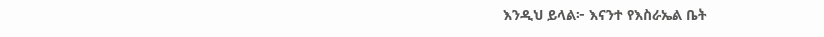እንዲህ ይላል፦ እናንተ የእስራኤል ቤት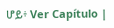ሆይ፥ Ver Capítulo |